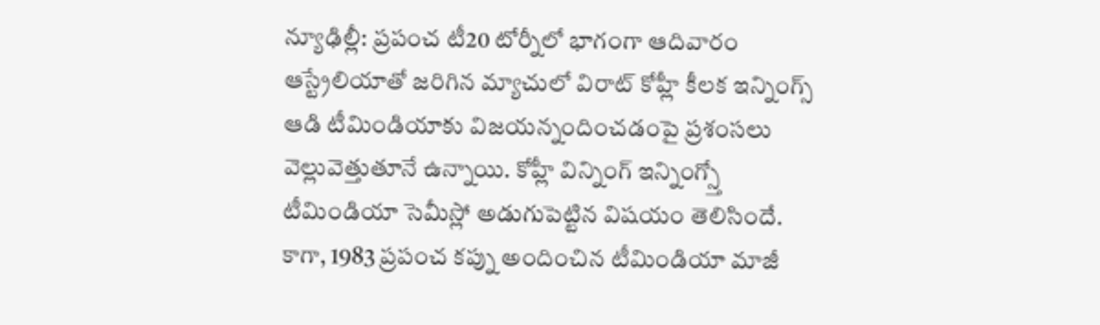న్యూఢిల్లీ: ప్రపంచ టీ20 టోర్నీలో భాగంగా ఆదివారం ఆస్ట్రేలియాతో జరిగిన మ్యాచులో విరాట్ కోహ్లీ కీలక ఇన్నింగ్స్ ఆడి టీమిండియాకు విజయన్నందించడంపై ప్రశంసలు వెల్లువెత్తుతూనే ఉన్నాయి. కోహ్లీ విన్నింగ్ ఇన్నింగ్స్తో టీమిండియా సెమీస్లో అడుగుపెట్టిన విషయం తెలిసిందే.
కాగా, 1983 ప్రపంచ కప్ను అందించిన టీమిండియా మాజీ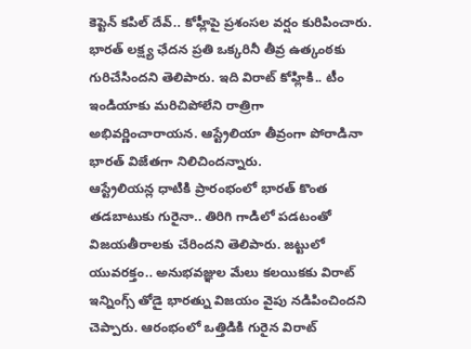కెప్టెన్ కపిల్ దేవ్.. కోహ్లీపై ప్రశంసల వర్షం కురిపించారు. భారత్ లక్ష్య ఛేదన ప్రతి ఒక్కరినీ తీవ్ర ఉత్కంఠకు గురిచేసిందని తెలిపారు. ఇది విరాట్ కోహ్లికి.. టీం ఇండియాకు మరిచిపోలేని రాత్రిగా అభివర్ణించారాయన. ఆస్ట్రేలియా తీవ్రంగా పోరాడినా భారత్ విజేతగా నిలిచిందన్నారు.
ఆస్ట్రేలియన్ల ధాటికి ప్రారంభంలో భారత్ కొంత తడబాటుకు గురైనా.. తిరిగి గాడిలో పడటంతో విజయతీరాలకు చేరిందని తెలిపారు. జట్టులో యువరక్తం.. అనుభవజ్ఞుల మేలు కలయికకు విరాట్ ఇన్నింగ్స్ తోడై భారత్ను విజయం వైపు నడిపించిందని చెప్పారు. ఆరంభంలో ఒత్తిడికి గురైన విరాట్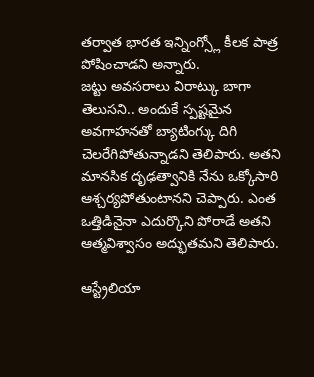తర్వాత భారత ఇన్నింగ్స్లో కీలక పాత్ర పోషించాడని అన్నారు.
జట్టు అవసరాలు విరాట్కు బాగా తెలుసని.. అందుకే స్పష్టమైన అవగాహనతో బ్యాటింగ్కు దిగి చెలరేగిపోతున్నాడని తెలిపారు. అతని మానసిక దృఢత్వానికి నేను ఒక్కోసారి ఆశ్చర్యపోతుంటానని చెప్పారు. ఎంత ఒత్తిడినైనా ఎదుర్కొని పోరాడే అతని ఆత్మవిశ్వాసం అద్భుతమని తెలిపారు.

ఆస్ట్రేలియా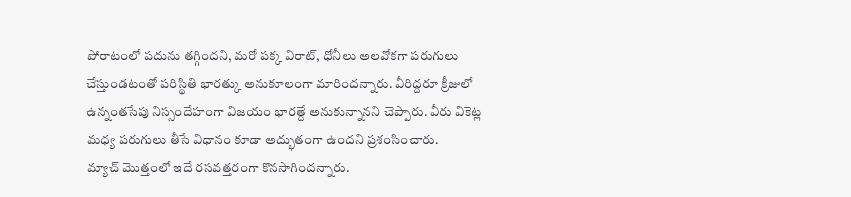పోరాటంలో పదును తగ్గిందని, మరో పక్క విరాట్, ధోనీలు అలవోకగా పరుగులు చేస్తుండటంతో పరిస్థితి భారత్కు అనుకూలంగా మారిందన్నారు. వీరిద్దరూ క్రీజులో ఉన్నంతసేపు నిస్సందేహంగా విజయం భారత్దే అనుకున్నానని చెప్పారు. వీరు వికెట్ల మధ్య పరుగులు తీసే విధానం కూడా అద్భుతంగా ఉందని ప్రశంసించారు.
మ్యాచ్ మొత్తంలో ఇదే రసవత్తరంగా కొనసాగిందన్నారు.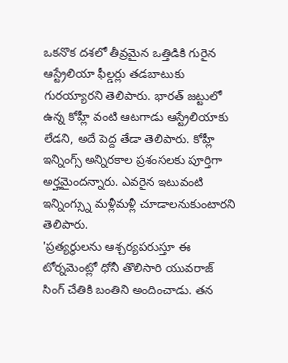ఒకనొక దశలో తీవ్రమైన ఒత్తిడికి గురైన ఆస్ట్రేలియా ఫీల్డర్లు తడబాటుకు గురయ్యారని తెలిపారు. భారత్ జట్టులో ఉన్న కోహ్లీ వంటి ఆటగాడు ఆస్ట్రేలియాకు లేడని, అదే పెద్ద తేడా తెలిపారు. కోహ్లీ ఇన్నింగ్స్ అన్నిరకాల ప్రశంసలకు పూర్తిగా అర్హమైందన్నారు. ఎవరైన ఇటువంటి ఇన్నింగ్స్ను మళ్లీమళ్లీ చూడాలనుకుంటారని తెలిపారు.
'ప్రత్యర్థులను ఆశ్చర్యపరుస్తూ ఈ టోర్నమెంట్లో ధోనీ తొలిసారి యువరాజ్ సింగ్ చేతికి బంతిని అందించాడు. తన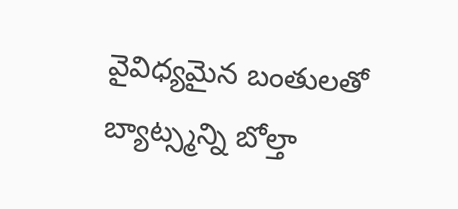వైవిధ్యమైన బంతులతో బ్యాట్స్మన్ని బోల్తా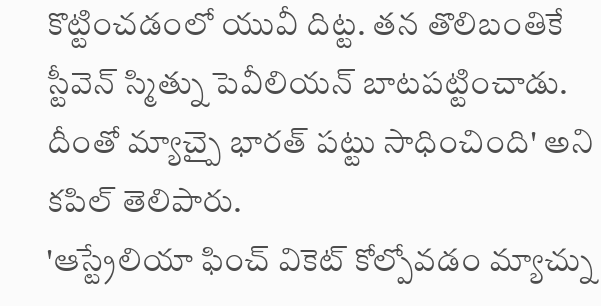కొట్టించడంలో యువీ దిట్ట. తన తొలిబంతికే స్టీవెన్ స్మిత్ను పెవీలియన్ బాటపట్టించాడు. దీంతో మ్యాచ్పై భారత్ పట్టు సాధించింది' అని కపిల్ తెలిపారు.
'ఆస్ట్రేలియా ఫించ్ వికెట్ కోల్పోవడం మ్యాచ్ను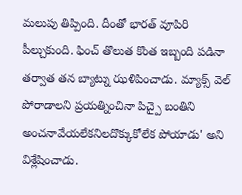మలుపు తిప్పింది. దీంతో భారత్ వూపిరి పీల్చుకుంది. ఫించ్ తొలుత కొంత ఇబ్బంది పడినా తర్వాత తన బ్యాట్ను ఝళిపించాడు. మ్యాక్స్ వెల్ పోరాడాలని ప్రయత్నించినా పిచ్పై బంతిని అంచనావేయలేకనిలదొక్కుకోలేక పోయాడు' అని విశ్లేషించాడు.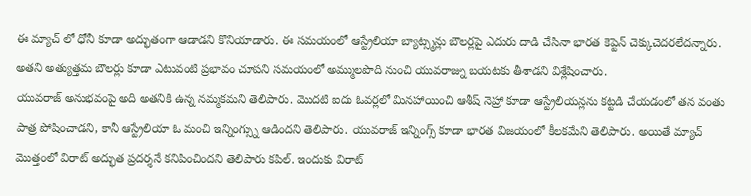ఈ మ్యాచ్ లో ధోనీ కూడా అద్భుతంగా ఆడాడని కొనియాడారు. ఈ సమయంలో ఆస్ట్రేలియా బ్యాట్స్మన్లు బౌలర్లపై ఎదురు దాడి చేసినా భారత కెప్టెన్ చెక్కుచెదరలేదన్నారు. అతని అత్యుత్తమ బౌలర్లు కూడా ఎటువంటి ప్రభావం చూపని సమయంలో అమ్ములపొది నుంచి యువరాజ్ను బయటకు తీశాడని విశ్లేషించారు.
యువరాజ్ అనుభవంపై అది అతనికి ఉన్న నమ్మకమని తెలిపారు. మొదటి ఐదు ఓవర్లలో మినహాయించి ఆశీష్ నెహ్రా కూడా ఆస్ట్రేలియన్లను కట్టడి చేయడంలో తన వంతు పాత్ర పోషించాడని, కానీ ఆస్ట్రేలియా ఓ మంచి ఇన్నింగ్స్ను ఆడిందని తెలిపారు. యువరాజ్ ఇన్నింగ్స్ కూడా భారత విజయంలో కీలకమేని తెలిపారు. అయితే మ్యాచ్ మొత్తంలో విరాట్ అద్భుత ప్రదర్శనే కనిపించిందని తెలిపారు కపిల్. ఇందుకు విరాట్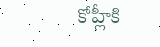కోహ్లీకి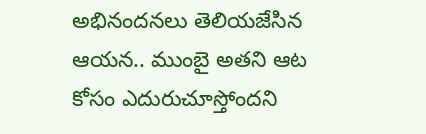అభినందనలు తెలియజేసిన ఆయన.. ముంబై అతని ఆట కోసం ఎదురుచూస్తోందని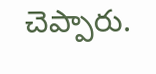చెప్పారు.